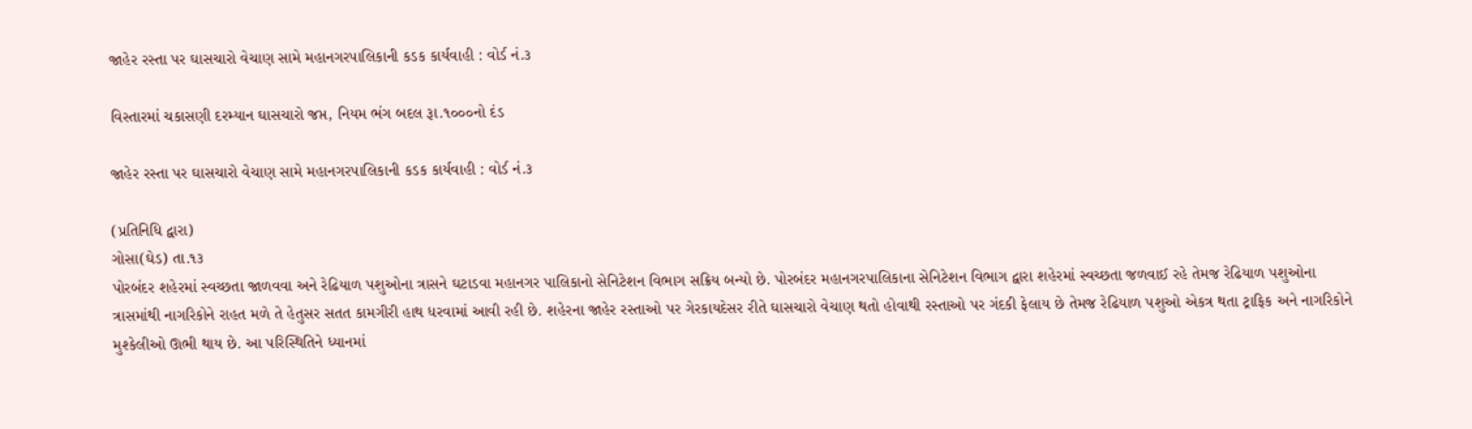જાહેર રસ્તા પર ઘાસચારો વેચાણ સામે મહાનગરપાલિકાની કડક કાર્યવાહી : વોર્ડ નં.૩

વિસ્તારમાં ચકાસણી દરમ્યાન ઘાસચારો જપ્ત, નિયમ ભંગ બદલ રૂા.૧૦૦૦નો દંડ

જાહેર રસ્તા પર ઘાસચારો વેચાણ સામે મહાનગરપાલિકાની કડક કાર્યવાહી : વોર્ડ નં.૩

(પ્રતિનિધિ દ્વારા)
ગોસા(ઘેડ) તા.૧૩
પોરબંદર શહેરમાં સ્વચ્છતા જાળવવા અને રેઢિયાળ પશુઓના ત્રાસને ઘટાડવા મહાનગર પાલિકાનો સેનિટેશન વિભાગ સક્રિય બન્યો છે. પોરબંદર મહાનગરપાલિકાના સેનિટેશન વિભાગ દ્વારા શહેરમાં સ્વચ્છતા જળવાઈ રહે તેમજ રેઢિયાળ પશુઓના ત્રાસમાંથી નાગરિકોને રાહત મળે તે હેતુસર સતત કામગીરી હાથ ધરવામાં આવી રહી છે. શહેરના જાહેર રસ્તાઓ પર ગેરકાયદેસર રીતે ઘાસચારો વેચાણ થતો હોવાથી રસ્તાઓ પર ગંદકી ફેલાય છે તેમજ રેઢિયાળ પશુઓ એકત્ર થતા ટ્રાફિક અને નાગરિકોને મુશ્કેલીઓ ઊભી થાય છે. આ પરિસ્થિતિને ધ્યાનમાં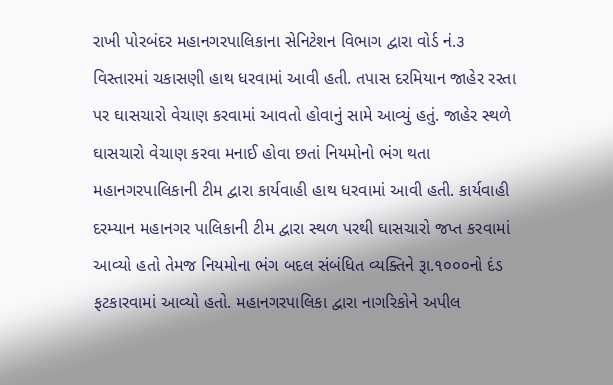રાખી પોરબંદર મહાનગરપાલિકાના સેનિટેશન વિભાગ દ્વારા વોર્ડ નં.૩ વિસ્તારમાં ચકાસણી હાથ ધરવામાં આવી હતી. તપાસ દરમિયાન જાહેર રસ્તા પર ઘાસચારો વેચાણ કરવામાં આવતો હોવાનું સામે આવ્યું હતું. જાહેર સ્થળે ઘાસચારો વેચાણ કરવા મનાઈ હોવા છતાં નિયમોનો ભંગ થતા મહાનગરપાલિકાની ટીમ દ્વારા કાર્યવાહી હાથ ધરવામાં આવી હતી. કાર્યવાહી દરમ્યાન મહાનગર પાલિકાની ટીમ દ્વારા સ્થળ પરથી ઘાસચારો જપ્ત કરવામાં આવ્યો હતો તેમજ નિયમોના ભંગ બદલ સંબંધિત વ્યક્તિને રૂા.૧૦૦૦નો દંડ ફટકારવામાં આવ્યો હતો. મહાનગરપાલિકા દ્વારા નાગરિકોને અપીલ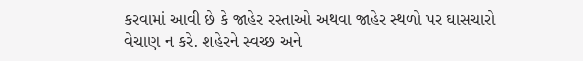કરવામાં આવી છે કે જાહેર રસ્તાઓ અથવા જાહેર સ્થળો પર ઘાસચારો વેચાણ ન કરે. શહેરને સ્વચ્છ અને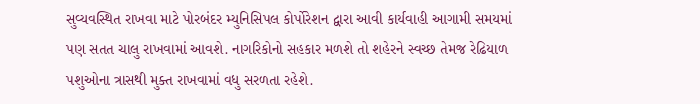સુવ્યવસ્થિત રાખવા માટે પોરબંદર મ્યુનિસિપલ કોર્પોરેશન દ્વારા આવી કાર્યવાહી આગામી સમયમાં પણ સતત ચાલુ રાખવામાં આવશે. નાગરિકોનો સહકાર મળશે તો શહેરને સ્વચ્છ તેમજ રેઢિયાળ પશુઓના ત્રાસથી મુક્ત રાખવામાં વધુ સરળતા રહેશે.